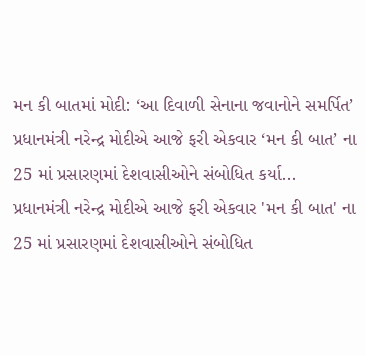મન કી બાતમાં મોદી: ‘આ દિવાળી સેનાના જવાનોને સમર્પિત’
પ્રધાનમંત્રી નરેન્દ્ર મોદીએ આજે ફરી એકવાર ‘મન કી બાત’ ના 25 માં પ્રસારણમાં દેશવાસીઓને સંબોધિત કર્યા...
પ્રધાનમંત્રી નરેન્દ્ર મોદીએ આજે ફરી એકવાર 'મન કી બાત' ના 25 માં પ્રસારણમાં દેશવાસીઓને સંબોધિત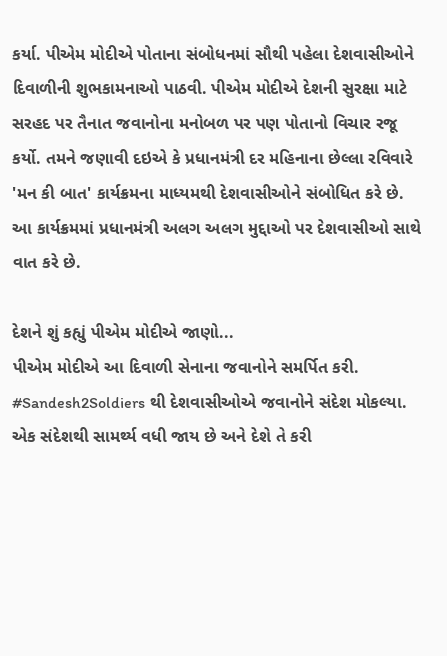કર્યા. પીએમ મોદીએ પોતાના સંબોધનમાં સૌથી પહેલા દેશવાસીઓને દિવાળીની શુભકામનાઓ પાઠવી. પીએમ મોદીએ દેશની સુરક્ષા માટે સરહદ પર તૈનાત જવાનોના મનોબળ પર પણ પોતાનો વિચાર રજૂ કર્યો. તમને જણાવી દઇએ કે પ્રધાનમંત્રી દર મહિનાના છેલ્લા રવિવારે 'મન કી બાત' કાર્યક્રમના માધ્યમથી દેશવાસીઓને સંબોધિત કરે છે. આ કાર્યક્રમમાં પ્રધાનમંત્રી અલગ અલગ મુદ્દાઓ પર દેશવાસીઓ સાથે વાત કરે છે.

દેશને શું કહ્યું પીએમ મોદીએ જાણો...
પીએમ મોદીએ આ દિવાળી સેનાના જવાનોને સમર્પિત કરી.
#Sandesh2Soldiers થી દેશવાસીઓએ જવાનોને સંદેશ મોકલ્યા. એક સંદેશથી સામર્થ્ય વધી જાય છે અને દેશે તે કરી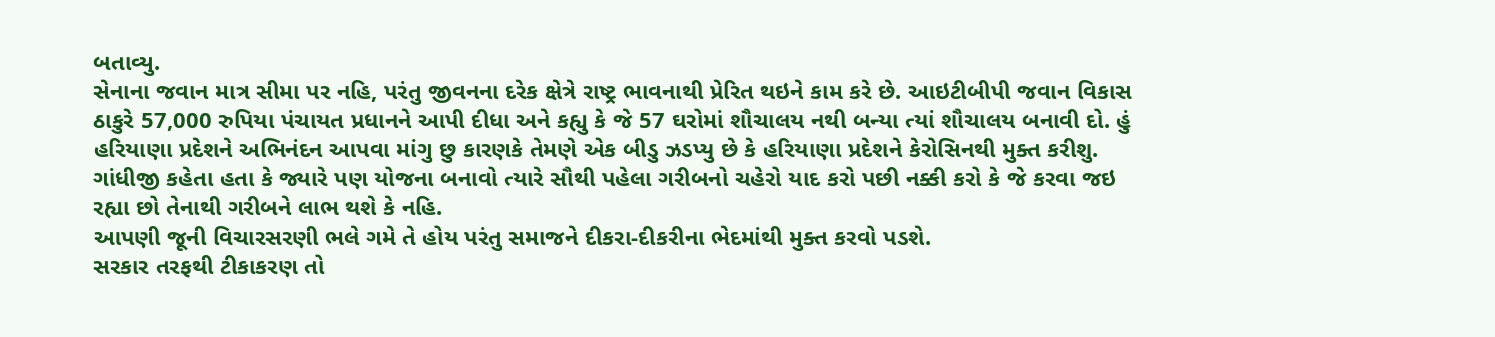બતાવ્યુ.
સેનાના જવાન માત્ર સીમા પર નહિ, પરંતુ જીવનના દરેક ક્ષેત્રે રાષ્ટ્ર ભાવનાથી પ્રેરિત થઇને કામ કરે છે. આઇટીબીપી જવાન વિકાસ ઠાકુરે 57,000 રુપિયા પંચાયત પ્રધાનને આપી દીધા અને કહ્યુ કે જે 57 ઘરોમાં શૌચાલય નથી બન્યા ત્યાં શૌચાલય બનાવી દો. હું હરિયાણા પ્રદેશને અભિનંદન આપવા માંગુ છુ કારણકે તેમણે એક બીડુ ઝડપ્યુ છે કે હરિયાણા પ્રદેશને કેરોસિનથી મુક્ત કરીશુ.
ગાંધીજી કહેતા હતા કે જ્યારે પણ યોજના બનાવો ત્યારે સૌથી પહેલા ગરીબનો ચહેરો યાદ કરો પછી નક્કી કરો કે જે કરવા જઇ રહ્યા છો તેનાથી ગરીબને લાભ થશે કે નહિ.
આપણી જૂની વિચારસરણી ભલે ગમે તે હોય પરંતુ સમાજને દીકરા-દીકરીના ભેદમાંથી મુક્ત કરવો પડશે.
સરકાર તરફથી ટીકાકરણ તો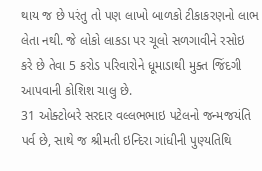થાય જ છે પરંતુ તો પણ લાખો બાળકો ટીકાકરણનો લાભ લેતા નથી. જે લોકો લાકડા પર ચૂલો સળગાવીને રસોઇ કરે છે તેવા 5 કરોડ પરિવારોને ધૂમાડાથી મુક્ત જિંદગી આપવાની કોશિશ ચાલુ છે.
31 ઓક્ટોબરે સરદાર વલ્લભભાઇ પટેલનો જન્મજયંતિ પર્વ છે, સાથે જ શ્રીમતી ઇન્દિરા ગાંધીની પુણ્યતિથિ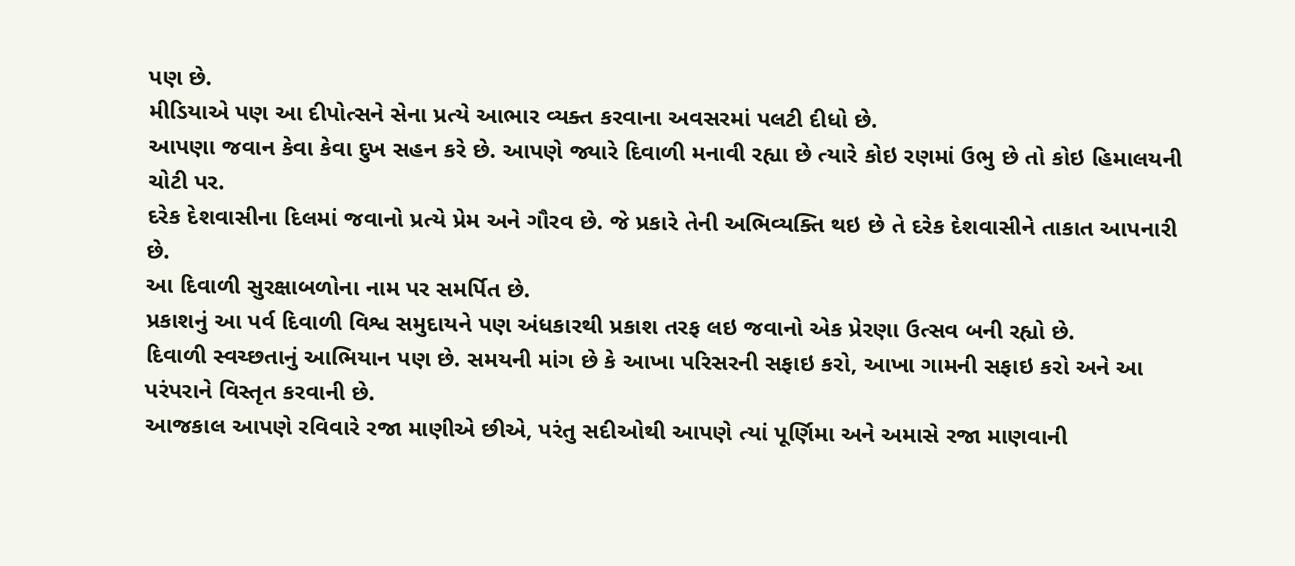પણ છે.
મીડિયાએ પણ આ દીપોત્સને સેના પ્રત્યે આભાર વ્યક્ત કરવાના અવસરમાં પલટી દીધો છે.
આપણા જવાન કેવા કેવા દુખ સહન કરે છે. આપણે જ્યારે દિવાળી મનાવી રહ્યા છે ત્યારે કોઇ રણમાં ઉભુ છે તો કોઇ હિમાલયની ચોટી પર.
દરેક દેશવાસીના દિલમાં જવાનો પ્રત્યે પ્રેમ અને ગૌરવ છે. જે પ્રકારે તેની અભિવ્યક્તિ થઇ છે તે દરેક દેશવાસીને તાકાત આપનારી છે.
આ દિવાળી સુરક્ષાબળોના નામ પર સમર્પિત છે.
પ્રકાશનું આ પર્વ દિવાળી વિશ્વ સમુદાયને પણ અંધકારથી પ્રકાશ તરફ લઇ જવાનો એક પ્રેરણા ઉત્સવ બની રહ્યો છે.
દિવાળી સ્વચ્છતાનું આભિયાન પણ છે. સમયની માંગ છે કે આખા પરિસરની સફાઇ કરો, આખા ગામની સફાઇ કરો અને આ પરંપરાને વિસ્તૃત કરવાની છે.
આજકાલ આપણે રવિવારે રજા માણીએ છીએ, પરંતુ સદીઓથી આપણે ત્યાં પૂર્ણિમા અને અમાસે રજા માણવાની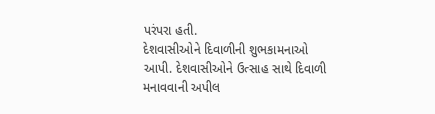પરંપરા હતી.
દેશવાસીઓને દિવાળીની શુભકામનાઓ આપી. દેશવાસીઓને ઉત્સાહ સાથે દિવાળી મનાવવાની અપીલ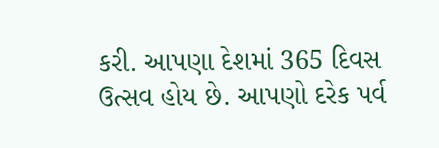કરી. આપણા દેશમાં 365 દિવસ ઉત્સવ હોય છે. આપણો દરેક પર્વ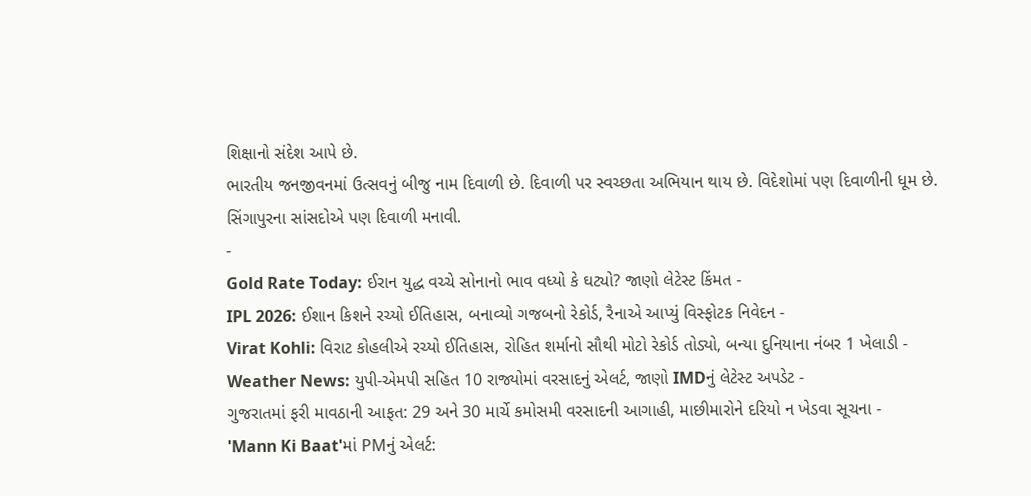શિક્ષાનો સંદેશ આપે છે.
ભારતીય જનજીવનમાં ઉત્સવનું બીજુ નામ દિવાળી છે. દિવાળી પર સ્વચ્છતા અભિયાન થાય છે. વિદેશોમાં પણ દિવાળીની ધૂમ છે. સિંગાપુરના સાંસદોએ પણ દિવાળી મનાવી.
-
Gold Rate Today: ઈરાન યુદ્ધ વચ્ચે સોનાનો ભાવ વધ્યો કે ઘટ્યો? જાણો લેટેસ્ટ કિંમત -
IPL 2026: ઈશાન કિશને રચ્યો ઈતિહાસ, બનાવ્યો ગજબનો રેકોર્ડ, રૈનાએ આપ્યું વિસ્ફોટક નિવેદન -
Virat Kohli: વિરાટ કોહલીએ રચ્યો ઈતિહાસ, રોહિત શર્માનો સૌથી મોટો રેકોર્ડ તોડ્યો, બન્યા દુનિયાના નંબર 1 ખેલાડી -
Weather News: યુપી-એમપી સહિત 10 રાજ્યોમાં વરસાદનું એલર્ટ, જાણો IMDનું લેટેસ્ટ અપડેટ -
ગુજરાતમાં ફરી માવઠાની આફત: 29 અને 30 માર્ચે કમોસમી વરસાદની આગાહી, માછીમારોને દરિયો ન ખેડવા સૂચના -
'Mann Ki Baat'માં PMનું એલર્ટ: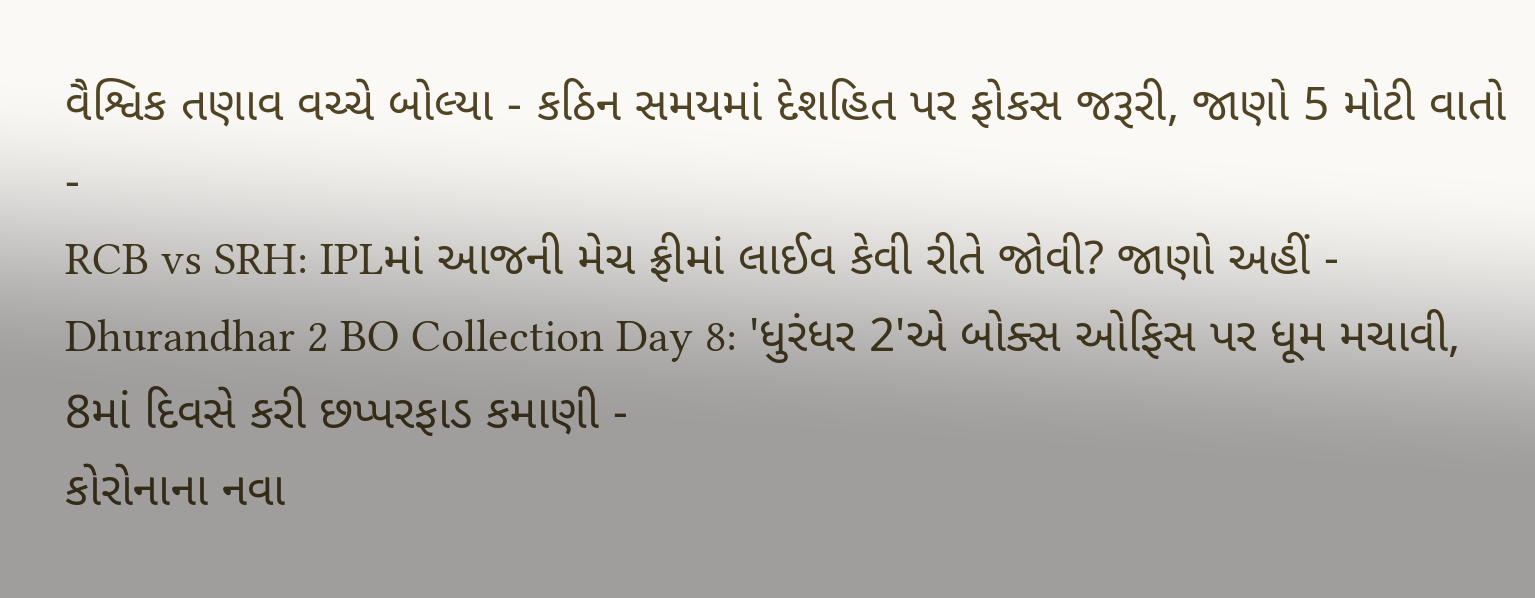વૈશ્વિક તણાવ વચ્ચે બોલ્યા - કઠિન સમયમાં દેશહિત પર ફોકસ જરૂરી, જાણો 5 મોટી વાતો -
RCB vs SRH: IPLમાં આજની મેચ ફ્રીમાં લાઈવ કેવી રીતે જોવી? જાણો અહીં -
Dhurandhar 2 BO Collection Day 8: 'ધુરંધર 2'એ બોક્સ ઓફિસ પર ધૂમ મચાવી, 8માં દિવસે કરી છપ્પરફાડ કમાણી -
કોરોનાના નવા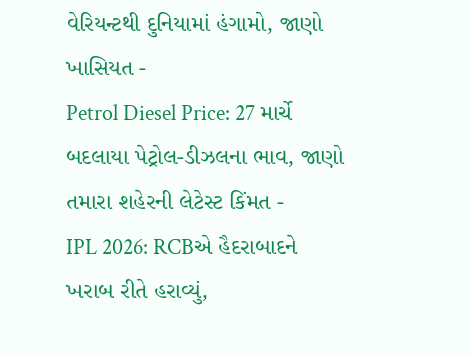વેરિયન્ટથી દુનિયામાં હંગામો, જાણો ખાસિયત -
Petrol Diesel Price: 27 માર્ચે બદલાયા પેટ્રોલ-ડીઝલના ભાવ, જાણો તમારા શહેરની લેટેસ્ટ કિંમત -
IPL 2026: RCBએ હૈદરાબાદને ખરાબ રીતે હરાવ્યું,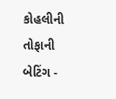કોહલીની તોફાની બેટિંગ -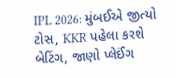IPL 2026: મુંબઈએ જીત્યો ટોસ, KKR પહેલા કરશે બેટિંગ, જાણો પ્લેઈંગ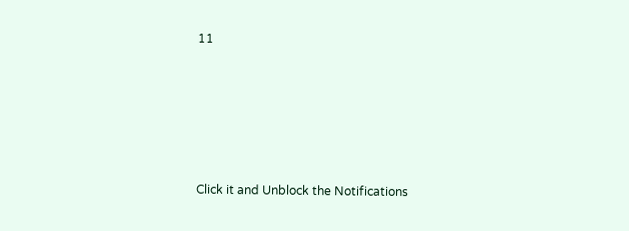11








Click it and Unblock the Notifications